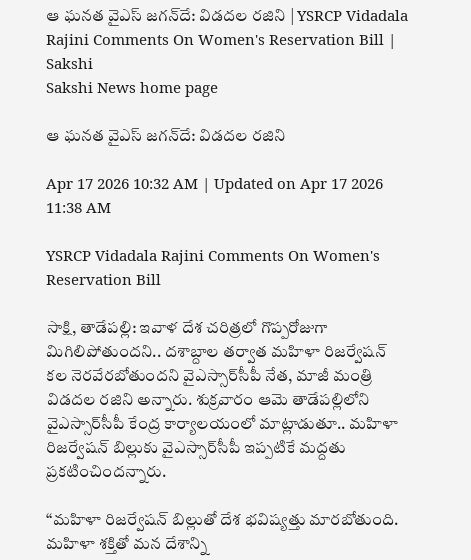ఆ ఘనత వైఎస్‌ జగన్‌దే: విడదల రజిని | YSRCP Vidadala Rajini Comments On Women's Reservation Bill | Sakshi
Sakshi News home page

ఆ ఘనత వైఎస్‌ జగన్‌దే: విడదల రజిని

Apr 17 2026 10:32 AM | Updated on Apr 17 2026 11:38 AM

YSRCP Vidadala Rajini Comments On Women's Reservation Bill

సాక్షి, తాడేపల్లి: ఇవాళ దేశ చరిత్రలో గొప్పరోజుగా మిగిలిపోతుందని.. దశాబ్దాల తర్వాత మహిళా రిజర్వేషన్‌ కల నెరవేరబోతుందని వైఎస్సార్‌సీపీ నేత, మాజీ మంత్రి విడదల రజిని అన్నారు. శుక్రవారం ఆమె తాడేపల్లిలోని వైఎస్సార్‌సీపీ కేంద్ర కార్యాలయంలో మాట్లాడుతూ.. మహిళా రిజర్వేషన్‌ బిల్లుకు వైఎస్సార్‌సీపీ ఇప్పటికే మద్దతు ప్రకటించిందన్నారు.

‘‘మహిళా రిజర్వేషన్‌ బిల్లుతో దేశ భవిష్యత్తు మారబోతుంది. మహిళా శక్తితో మన దేశాన్ని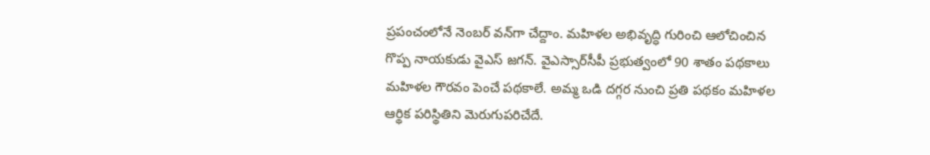ప్రపంచంలోనే నెంబర్‌ వన్‌గా చేద్దాం. మహిళల అభివృద్ధి గురించి ఆలోచించిన గొప్ప నాయకుడు వైఎస్‌ జగన్‌. వైఎస్సార్‌సీపీ ప్రభుత్వంలో 90 శాతం పథకాలు మహిళల గౌరవం పెంచే పథకాలే. అమ్మ ఒడి దగ్గర నుంచి ప్రతి పథకం మహిళల ఆర్థిక పరిస్థితిని మెరుగుపరిచేదే.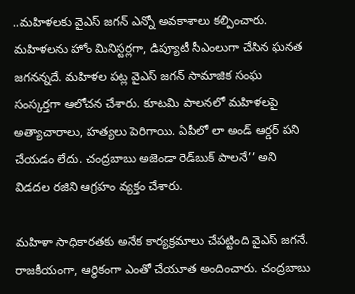..మహిళలకు వైఎస్ జగన్ ఎన్నో అవకాశాలు కల్పించారు. మహిళలను హోం మినిస్టర్లగా, డిప్యూటీ సీఎంలుగా చేసిన ఘనత జగనన్నదే. మహిళల పట్ల వైఎస్‌ జగన్‌ సామాజిక సంఘ సంస్కర్తగా ఆలోచన చేశారు. కూటమి పాలనలో మహిళలపై అత్యాచారాలు, హత్యలు పెరిగాయి. ఏపీలో లా అండ్‌ ఆర్డర్‌ పని చేయడం లేదు. చంద్రబాబు అజెండా రెడ్‌బుక్‌ పాలనే’’ అని విడదల రజిని ఆగ్రహం వ్యక్తం చేశారు.

మహిళా సాధికారతకు అనేక కార్యక్రమాలు చేపట్టింది వైఎస్‌ జగనే. రాజకీయంగా, ఆర్థికంగా ఎంతో చేయూత అందించారు. చంద్రబాబు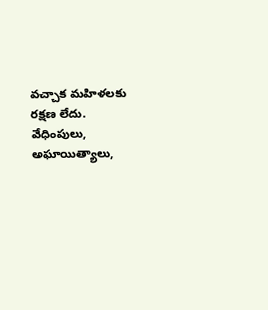వచ్చాక మహిళలకు రక్షణ లేదు. వేధింపులు, అఘాయిత్యాలు,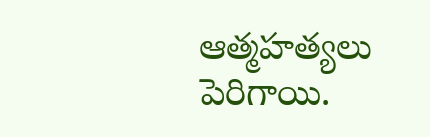ఆత్మహత్యలు పెరిగాయి.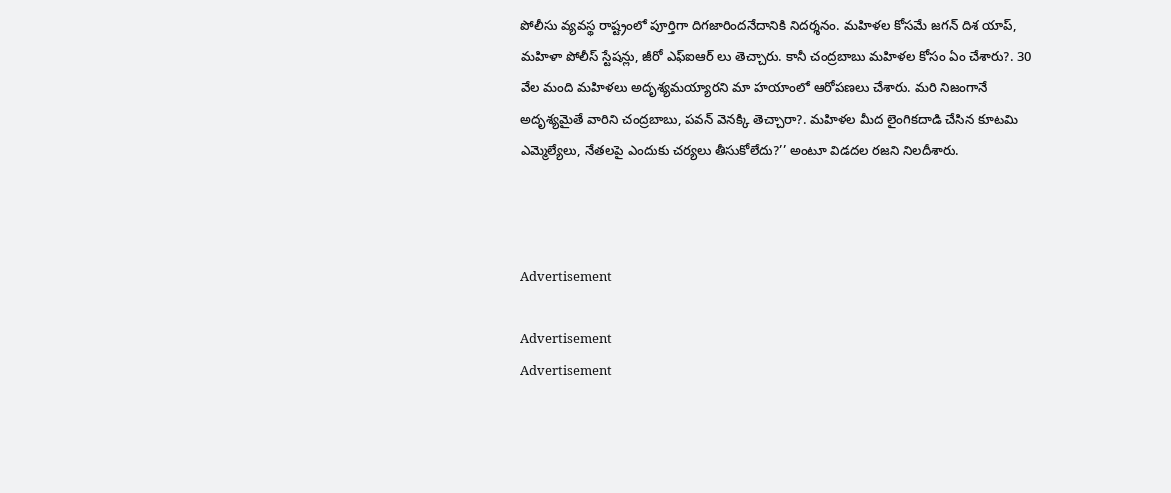పోలీసు వ్యవస్థ రాష్ట్రంలో పూర్తిగా దిగజారిందనేదానికి నిదర్శనం. మహిళల కోసమే జగన్ దిశ యాప్, మహిళా పోలీస్ స్టేషన్లు, జీరో ఎఫ్ఐఆర్‌ లు తెచ్చారు. కానీ చంద్రబాబు మహిళల కోసం ఏం చేశారు?. 30 వేల మంది మహిళలు అదృశ్యమయ్యారని మా హయాంలో ఆరోపణలు చేశారు. మరి నిజంగానే అదృశ్యమైతే వారిని చంద్రబాబు, పవన్ వెనక్కి తెచ్చారా?. మహిళల మీద లైంగికదాడి చేసిన కూటమి ఎమ్మెల్యేలు, నేతలపై ఎందుకు చర్యలు తీసుకోలేదు?’’ అంటూ విడదల రజని నిలదీశారు.



Advertisement

Advertisement
Advertisement